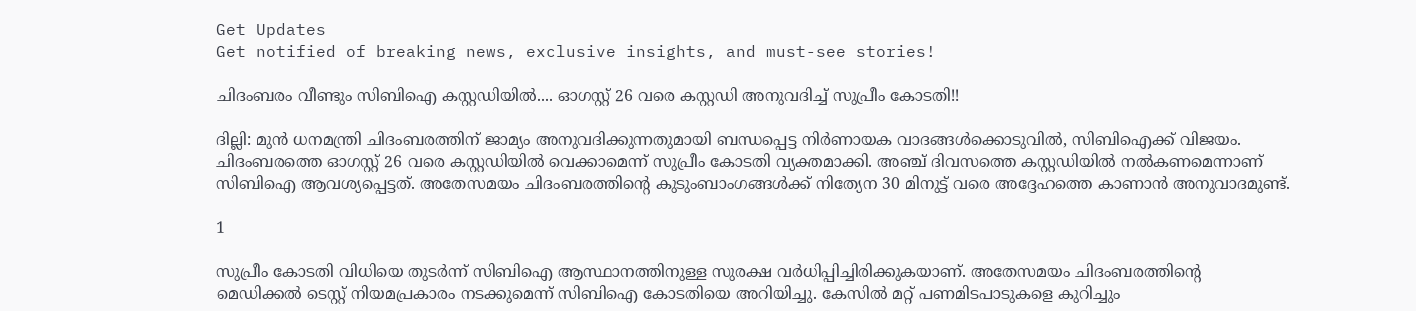Get Updates
Get notified of breaking news, exclusive insights, and must-see stories!

ചിദംബരം വീണ്ടും സിബിഐ കസ്റ്റഡിയില്‍.... ഓഗസ്റ്റ് 26 വരെ കസ്റ്റഡി അനുവദിച്ച് സുപ്രീം കോടതി!!

ദില്ലി: മുന്‍ ധനമന്ത്രി ചിദംബരത്തിന് ജാമ്യം അനുവദിക്കുന്നതുമായി ബന്ധപ്പെട്ട നിര്‍ണായക വാദങ്ങള്‍ക്കൊടുവില്‍, സിബിഐക്ക് വിജയം. ചിദംബരത്തെ ഓഗസ്റ്റ് 26 വരെ കസ്റ്റഡിയില്‍ വെക്കാമെന്ന് സുപ്രീം കോടതി വ്യക്തമാക്കി. അഞ്ച് ദിവസത്തെ കസ്റ്റഡിയില്‍ നല്‍കണമെന്നാണ് സിബിഐ ആവശ്യപ്പെട്ടത്. അതേസമയം ചിദംബരത്തിന്റെ കുടുംബാംഗങ്ങള്‍ക്ക് നിത്യേന 30 മിനുട്ട് വരെ അദ്ദേഹത്തെ കാണാന്‍ അനുവാദമുണ്ട്.

1

സുപ്രീം കോടതി വിധിയെ തുടര്‍ന്ന് സിബിഐ ആസ്ഥാനത്തിനുള്ള സുരക്ഷ വര്‍ധിപ്പിച്ചിരിക്കുകയാണ്. അതേസമയം ചിദംബരത്തിന്റെ മെഡിക്കല്‍ ടെസ്റ്റ് നിയമപ്രകാരം നടക്കുമെന്ന് സിബിഐ കോടതിയെ അറിയിച്ചു. കേസില്‍ മറ്റ് പണമിടപാടുകളെ കുറിച്ചും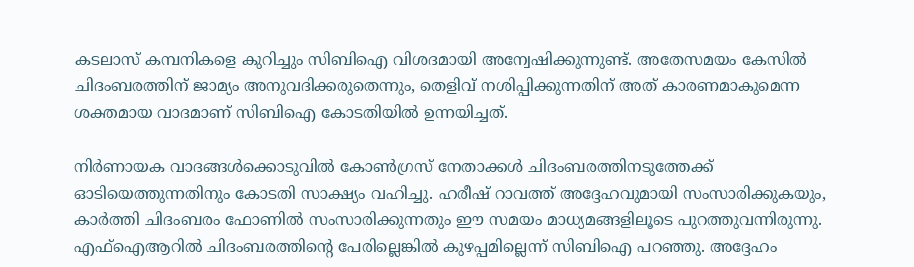കടലാസ് കമ്പനികളെ കുറിച്ചും സിബിഐ വിശദമായി അന്വേഷിക്കുന്നുണ്ട്. അതേസമയം കേസില്‍ ചിദംബരത്തിന് ജാമ്യം അനുവദിക്കരുതെന്നും, തെളിവ് നശിപ്പിക്കുന്നതിന് അത് കാരണമാകുമെന്ന ശക്തമായ വാദമാണ് സിബിഐ കോടതിയില്‍ ഉന്നയിച്ചത്.

നിര്‍ണായക വാദങ്ങള്‍ക്കൊടുവില്‍ കോണ്‍ഗ്രസ് നേതാക്കള്‍ ചിദംബരത്തിനടുത്തേക്ക് ഓടിയെത്തുന്നതിനും കോടതി സാക്ഷ്യം വഹിച്ചു. ഹരീഷ് റാവത്ത് അദ്ദേഹവുമായി സംസാരിക്കുകയും, കാര്‍ത്തി ചിദംബരം ഫോണില്‍ സംസാരിക്കുന്നതും ഈ സമയം മാധ്യമങ്ങളിലൂടെ പുറത്തുവന്നിരുന്നു. എഫ്‌ഐആറില്‍ ചിദംബരത്തിന്റെ പേരില്ലെങ്കില്‍ കുഴപ്പമില്ലെന്ന് സിബിഐ പറഞ്ഞു. അദ്ദേഹം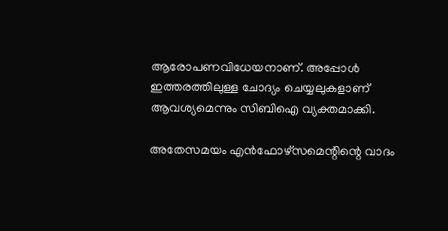ആരോപണവിധേയനാണ്. അപ്പോള്‍ ഇത്തരത്തിലുള്ള ചോദ്യം ചെയ്യലുകളാണ് ആവശ്യമെന്നും സിബിഐ വ്യക്തമാക്കി.

അതേസമയം എന്‍ഫോഴ്‌സമെന്റിന്റെ വാദം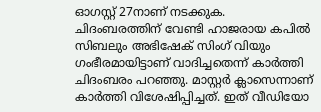ഓഗസ്റ്റ് 27നാണ് നടക്കുക. ചിദംബരത്തിന് വേണ്ടി ഹാജരായ കപില്‍ സിബലും അഭിഷേക് സിംഗ് വിയും ഗംഭീരമായിട്ടാണ് വാദിച്ചതെന്ന് കാര്‍ത്തി ചിദംബരം പറഞ്ഞു. മാസ്റ്റര്‍ ക്ലാസെന്നാണ് കാര്‍ത്തി വിശേഷിപ്പിച്ചത്. ഇത് വീഡിയോ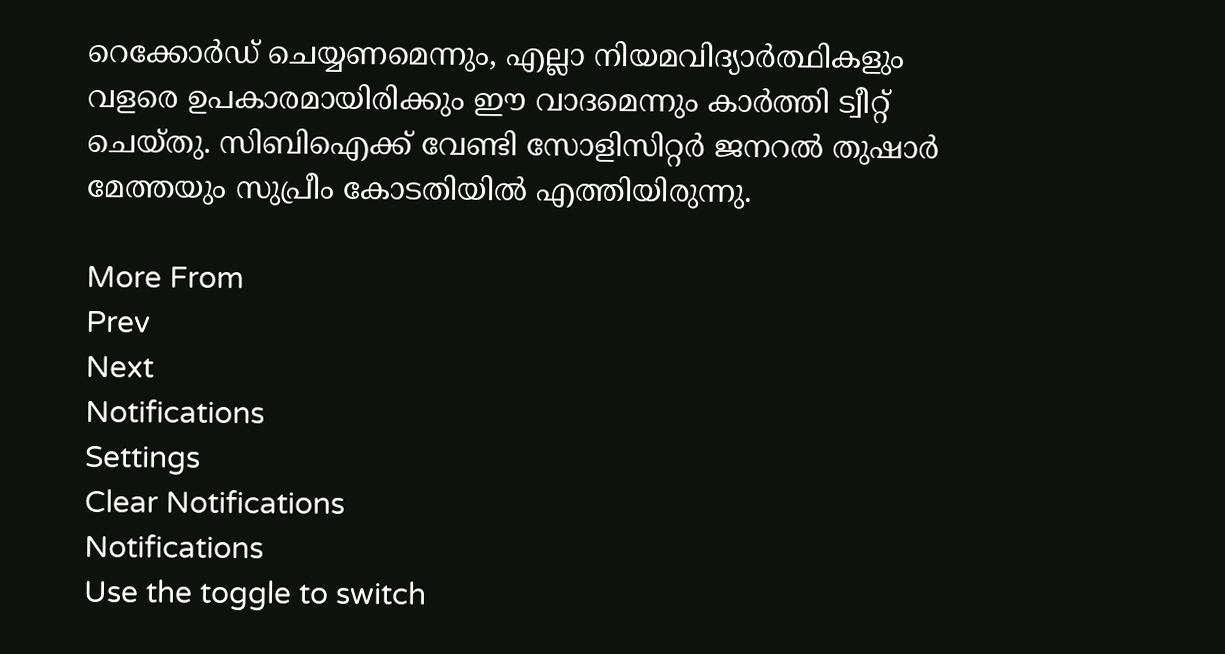റെക്കോര്‍ഡ് ചെയ്യണമെന്നും, എല്ലാ നിയമവിദ്യാര്‍ത്ഥികളും വളരെ ഉപകാരമായിരിക്കും ഈ വാദമെന്നും കാര്‍ത്തി ട്വീറ്റ് ചെയ്തു. സിബിഐക്ക് വേണ്ടി സോളിസിറ്റര്‍ ജനറല്‍ തുഷാര്‍ മേത്തയും സുപ്രീം കോടതിയില്‍ എത്തിയിരുന്നു.

More From
Prev
Next
Notifications
Settings
Clear Notifications
Notifications
Use the toggle to switch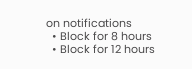on notifications
  • Block for 8 hours
  • Block for 12 hours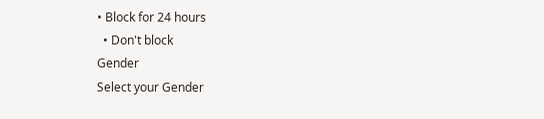• Block for 24 hours
  • Don't block
Gender
Select your Gender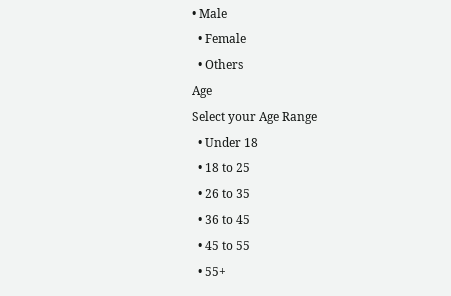• Male
  • Female
  • Others
Age
Select your Age Range
  • Under 18
  • 18 to 25
  • 26 to 35
  • 36 to 45
  • 45 to 55
  • 55+